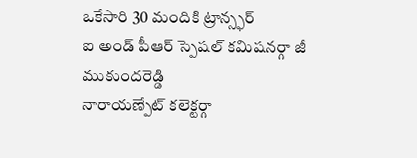ఒకేసారి 30 మందికి ట్రాన్స్ఫర్
ఐ అండ్ పీఆర్ స్పెషల్ కమిషనర్గా జీ ముకుందరెడ్డి
నారాయణ్పేట్ కలెక్టర్గా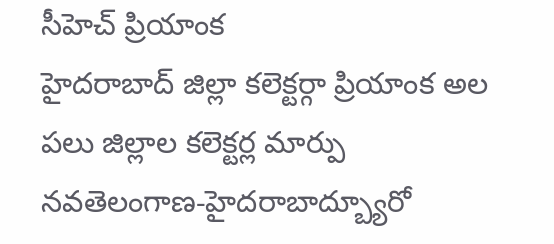సీహెచ్ ప్రియాంక
హైదరాబాద్ జిల్లా కలెక్టర్గా ప్రియాంక అల
పలు జిల్లాల కలెక్టర్ల మార్పు
నవతెలంగాణ-హైదరాబాద్బ్యూరో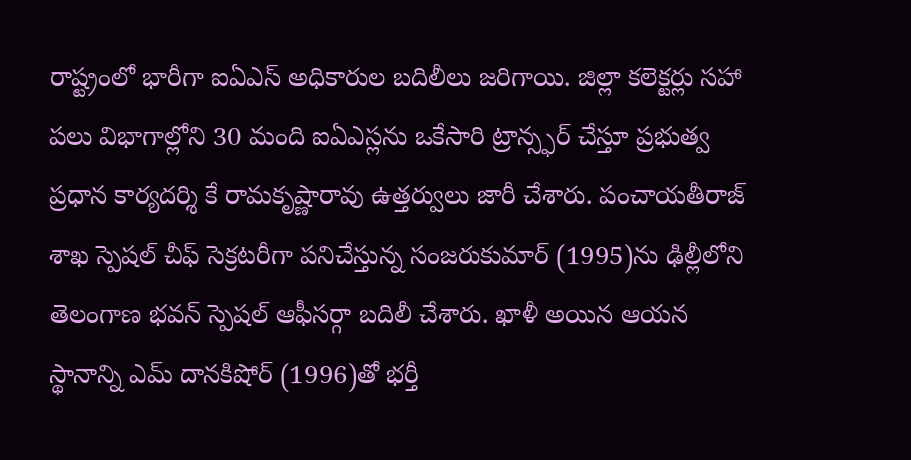రాష్ట్రంలో భారీగా ఐఏఎస్ అధికారుల బదిలీలు జరిగాయి. జిల్లా కలెక్టర్లు సహా పలు విభాగాల్లోని 30 మంది ఐఏఎస్లను ఒకేసారి ట్రాన్స్ఫర్ చేస్తూ ప్రభుత్వ ప్రధాన కార్యదర్శి కే రామకృష్ణారావు ఉత్తర్వులు జారీ చేశారు. పంచాయతీరాజ్ శాఖ స్పెషల్ చీఫ్ సెక్రటరీగా పనిచేస్తున్న సంజరుకుమార్ (1995)ను ఢిల్లీలోని తెలంగాణ భవన్ స్పెషల్ ఆఫీసర్గా బదిలీ చేశారు. ఖాళీ అయిన ఆయన స్థానాన్ని ఎమ్ దానకిషోర్ (1996)తో భర్తీ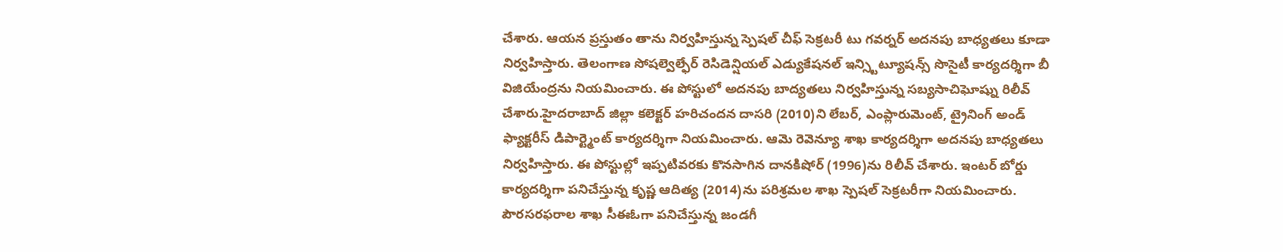చేశారు. ఆయన ప్రస్తుతం తాను నిర్వహిస్తున్న స్పెషల్ చీఫ్ సెక్రటరీ టు గవర్నర్ అదనపు బాధ్యతలు కూడా నిర్వహిస్తారు. తెలంగాణ సోషల్వెల్ఫేర్ రెసిడెన్షియల్ ఎడ్యుకేషనల్ ఇన్స్టిట్యూషన్స్ సొసైటీ కార్యదర్శిగా బీ విజియేంద్రను నియమించారు. ఈ పోస్టులో అదనపు బాద్యతలు నిర్వహిస్తున్న సబ్యసాచిఘోష్ను రిలీవ్ చేశారు.హైదరాబాద్ జిల్లా కలెక్టర్ హరిచందన దాసరి (2010)ని లేబర్, ఎంప్లారుమెంట్, ట్రైనింగ్ అండ్ ఫ్యాక్టరీస్ డిపార్ట్మెంట్ కార్యదర్శిగా నియమించారు. ఆమె రెవెన్యూ శాఖ కార్యదర్శిగా అదనపు బాధ్యతలు నిర్వహిస్తారు. ఈ పోస్టుల్లో ఇప్పటివరకు కొనసాగిన దానకిషోర్ (1996)ను రిలీవ్ చేశారు. ఇంటర్ బోర్డు కార్యదర్శిగా పనిచేస్తున్న కృష్ణ ఆదిత్య (2014)ను పరిశ్రమల శాఖ స్పెషల్ సెక్రటరీగా నియమించారు. పౌరసరఫరాల శాఖ సీఈఓగా పనిచేస్తున్న జండగీ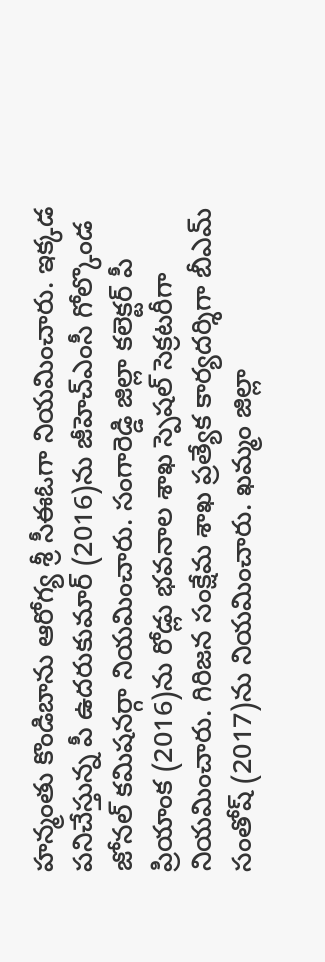హన్మంతు కొండిబాను ఆరోగ్య శ్రీ సీఈఓగా నియమించారు. ఇక్కడ పనిచేస్తున్న పీ ఉదరుకుమార్ (2016)ను జీహెచ్ఎంసీ గోల్కొండ జోనల్ కమిషనర్గా నియమించారు. సంగారెడ్డి జిల్లా కలెక్టర్ పీ ప్రియాంక (2016)ను రోడ్లు భవనాల శాఖ స్పెషల్ సెక్రటరీగా నియమించారు. గిరిజన సంక్షేమ శాఖ ప్రత్యేక కార్యదర్శిగా బీఎమ్ సంతోష్ (2017)ను నియమించారు. ఖమ్మం జిల్లా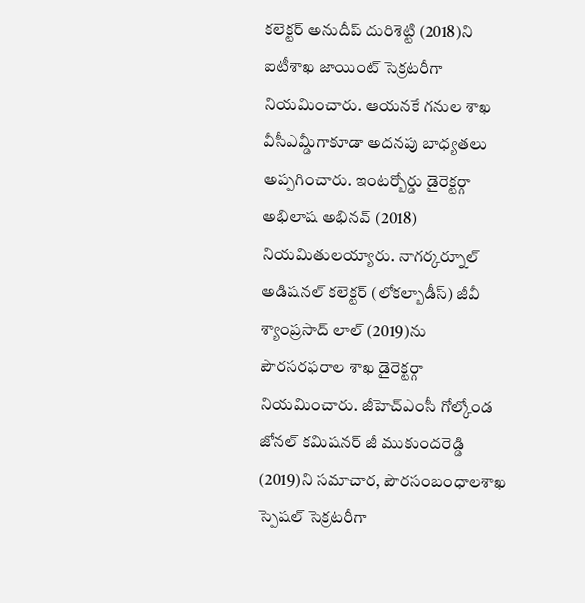కలెక్టర్ అనుదీప్ దురిశెట్టి (2018)ని ఐటీశాఖ జాయింట్ సెక్రటరీగా నియమించారు. ఆయనకే గనుల శాఖ వీసీఎమ్డీగాకూడా అదనపు బాధ్యతలు అప్పగించారు. ఇంటర్బోర్డు డైరెక్టర్గా అభిలాష అభినవ్ (2018) నియమితులయ్యారు. నాగర్కర్నూల్ అడిషనల్ కలెక్టర్ (లోకల్బాడీస్) జీవీ శ్యాంప్రసాద్ లాల్ (2019)ను పౌరసరఫరాల శాఖ డైరెక్టర్గా నియమించారు. జీహెచ్ఎంసీ గోల్కోండ జోనల్ కమిషనర్ జీ ముకుందరెడ్డి (2019)ని సమాచార, పౌరసంబంధాలశాఖ స్పెషల్ సెక్రటరీగా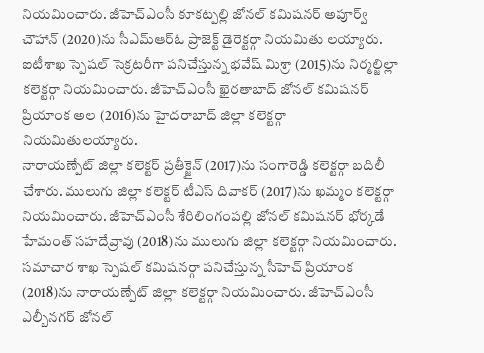నియమించారు. జీహెచ్ఎంసీ కూకట్పల్లి జోనల్ కమిషనర్ అపూర్వ్ చౌహాన్ (2020)ను సీఎమ్ఆర్ఓ ప్రాజెక్ట్ డైరెక్టర్గా నియమితు లయ్యారు. ఐటీశాఖ స్పెషల్ సెక్రటరీగా పనిచేస్తున్న భవేష్ మిశ్రా (2015)ను నిర్మల్జిల్లా కలెక్టర్గా నియమించారు. జీహెచ్ఎంసీ ఖైరతాబాద్ జోనల్ కమిషనర్ ప్రియాంక అల (2016)ను హైదరాబాద్ జిల్లా కలెక్టర్గా నియమితులయ్యారు.
నారాయణ్పేట్ జిల్లా కలెక్టర్ ప్రతీక్జైన్ (2017)ను సంగారెడ్డి కలెక్టర్గా బదిలీ చేశారు. ములుగు జిల్లా కలెక్టర్ టీఎస్ దివాకర్ (2017)ను ఖమ్మం కలెక్టర్గా నియమించారు. జీహెచ్ఎంసీ శేరిలింగంపల్లి జోనల్ కమిషనర్ భోర్కడే హేమంత్ సహదేవ్రావు (2018)ను ములుగు జిల్లా కలెక్టర్గా నియమించారు. సమాచార శాఖ స్పెషల్ కమిషనర్గా పనిచేస్తున్న సీహెచ్ ప్రియాంక (2018)ను నారాయణ్పేట్ జిల్లా కలెక్టర్గా నియమించారు. జీహెచ్ఎంసీ ఎల్బీనగర్ జోనల్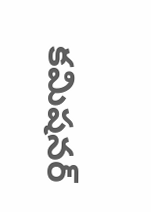కమిషనర్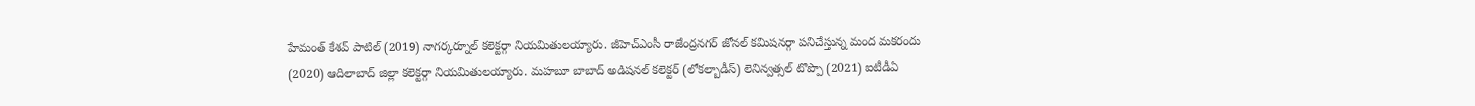హేమంత్ కేశవ్ పాటిల్ (2019) నాగర్కర్నూల్ కలెక్టర్గా నియమితులయ్యారు. జీహెచ్ఎంసీ రాజేంద్రనగర్ జోనల్ కమిషనర్గా పనిచేస్తున్న మంద మకరందు (2020) ఆదిలాబాద్ జిల్లా కలెక్టర్గా నియమితులయ్యారు. మహబూ బాబాద్ అడిషనల్ కలెక్టర్ (లోకల్బాడీస్) లెనిన్వత్సల్ టొప్పొ (2021) ఐటీడీఏ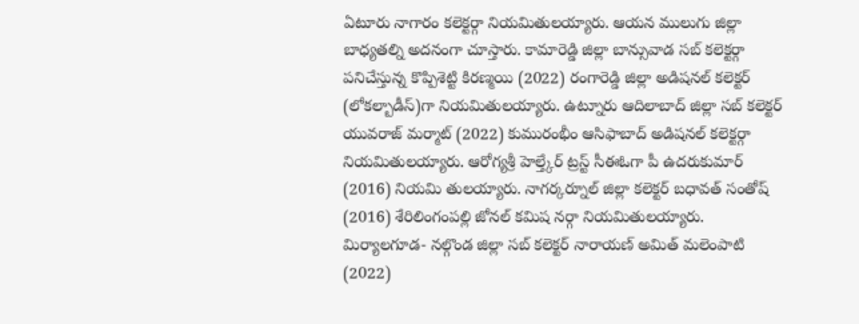ఏటూరు నాగారం కలెక్టర్గా నియమితులయ్యారు. ఆయన ములుగు జిల్లా బాధ్యతల్ని అదనంగా చూస్తారు. కామారెడ్డి జిల్లా బాన్సువాడ సబ్ కలెక్టర్గా పనిచేస్తున్న కొప్పిశెట్టి కిరణ్మయి (2022) రంగారెడ్డి జిల్లా అడిషనల్ కలెక్టర్ (లోకల్బాడీస్)గా నియమితులయ్యారు. ఉట్నూరు ఆదిలాబాద్ జిల్లా సబ్ కలెక్టర్ యువరాజ్ మర్మాట్ (2022) కుమురంభీం ఆసిఫాబాద్ అడిషనల్ కలెక్టర్గా నియమితులయ్యారు. ఆరోగ్యశ్రీ హెల్త్కేర్ ట్రస్ట్ సీఈఓగా పీ ఉదరుకుమార్ (2016) నియమి తులయ్యారు. నాగర్కర్నూల్ జిల్లా కలెక్టర్ బధావత్ సంతోష్ (2016) శేరిలింగంపల్లి జోనల్ కమిష నర్గా నియమితులయ్యారు. మిర్యాలగూడ- నల్గొండ జిల్లా సబ్ కలెక్టర్ నారాయణ్ అమిత్ మలెంపాటి (2022)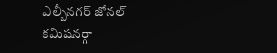ఎల్బీనగర్ జోనల్ కమిషనర్గా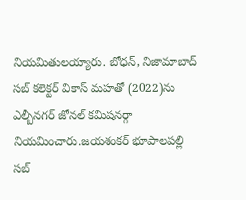నియమితులయ్యారు. బోధన్, నిజామాబాద్ సబ్ కలెక్టర్ వికాస్ మహతో (2022)ను ఎల్బీనగర్ జోనల్ కమిషనర్గా నియమించారు.జయశంకర్ భూపాలపల్లి సబ్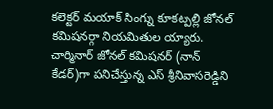కలెక్టర్ మయాక్ సింగ్ను కూకట్పల్లి జోనల్ కమిషనర్గా నియమితుల య్యారు. చార్మినార్ జోనల్ కమిషనర్ (నాన్ కేడర్)గా పనిచేస్తున్న ఎస్ శ్రీనివాసరెడ్డిని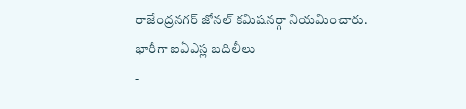రాజేంద్రనగర్ జోనల్ కమిషనర్గా నియమించారు.
భారీగా ఐఏఎస్ల బదిలీలు
-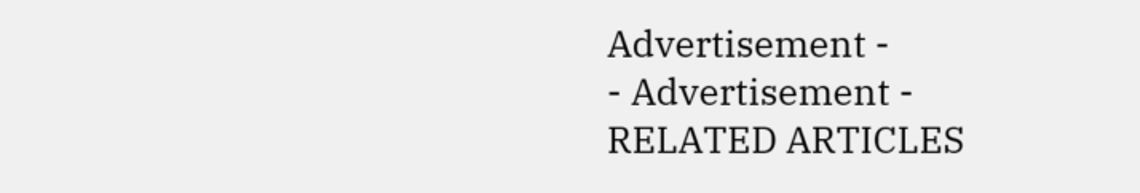Advertisement -
- Advertisement -
RELATED ARTICLES